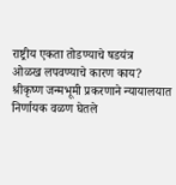राष्ट्रीय एकता तोडण्याचे षडयंत्र
ओळख लपवण्याचे कारण काय?
श्रीकृष्ण जन्मभूमी प्रकरणाने न्यायालयात निर्णायक वळण घेतले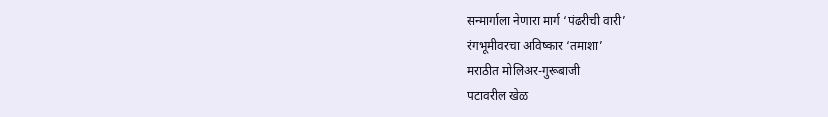सन्मार्गाला नेणारा मार्ग ‘पंढरीची वारी’
रंगभूमीवरचा अविष्कार ‘तमाशा’
मराठीत मोलिअर-गुरूबाजी
पटावरील खेळ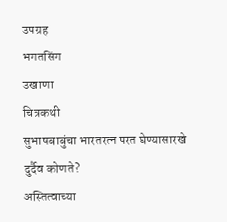उपग्रह
भगतसिंग
उखाणा
चित्रकथी
सुभाषबाबुंचा भारतरत्न परत घेण्यासारखे दुर्दैव कोणते?
अस्तित्वाच्या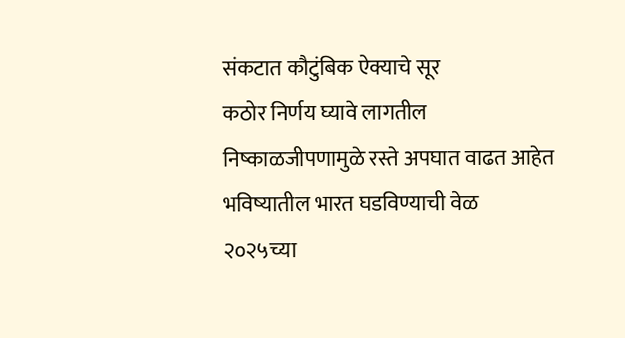संकटात कौटुंबिक ऐक्याचे सूर
कठोर निर्णय घ्यावे लागतील
निष्काळजीपणामुळे रस्ते अपघात वाढत आहेत
भविष्यातील भारत घडविण्याची वेळ
२०२५च्या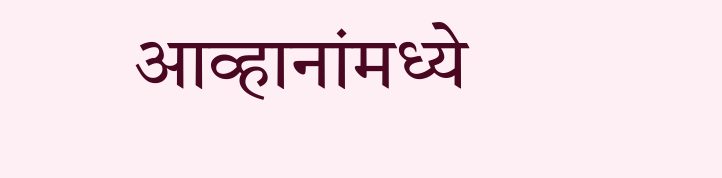आव्हानांमध्ये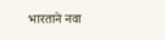भारताने नवा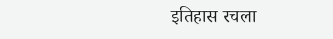इतिहास रचला